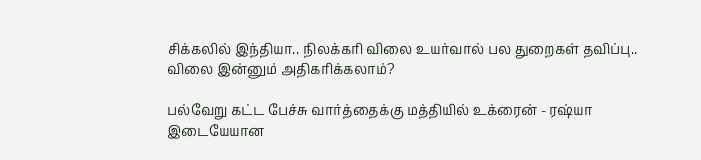சிக்கலில் இந்தியா.. நிலக்கரி விலை உயர்வால் பல துறைகள் தவிப்பு.. விலை இன்னும் அதிகரிக்கலாம்?

பல்வேறு கட்ட பேச்சு வார்த்தைக்கு மத்தியில் உக்ரைன் - ரஷ்யா இடையேயான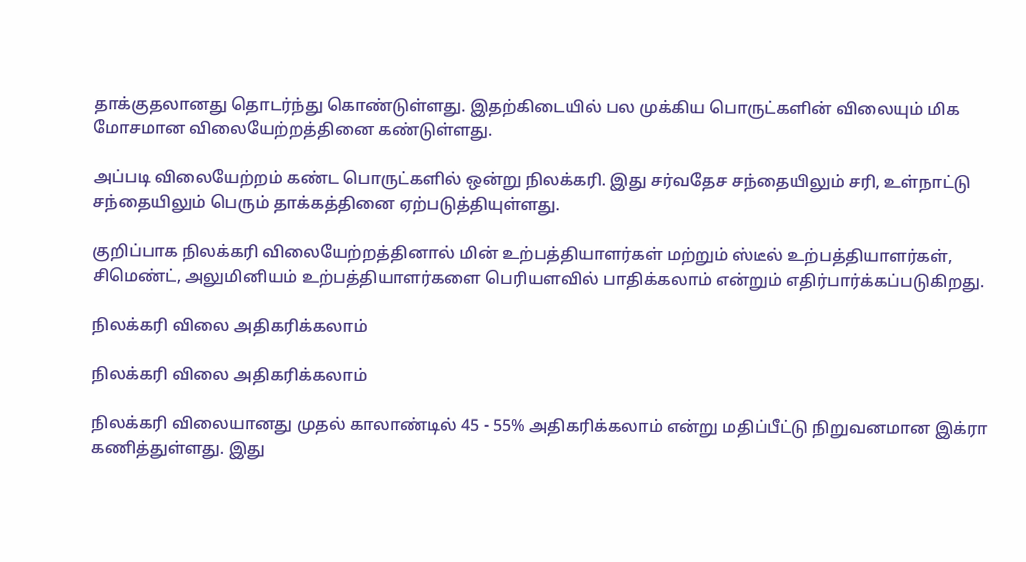தாக்குதலானது தொடர்ந்து கொண்டுள்ளது. இதற்கிடையில் பல முக்கிய பொருட்களின் விலையும் மிக மோசமான விலையேற்றத்தினை கண்டுள்ளது.

அப்படி விலையேற்றம் கண்ட பொருட்களில் ஒன்று நிலக்கரி. இது சர்வதேச சந்தையிலும் சரி, உள்நாட்டு சந்தையிலும் பெரும் தாக்கத்தினை ஏற்படுத்தியுள்ளது.

குறிப்பாக நிலக்கரி விலையேற்றத்தினால் மின் உற்பத்தியாளர்கள் மற்றும் ஸ்டீல் உற்பத்தியாளர்கள், சிமெண்ட், அலுமினியம் உற்பத்தியாளர்களை பெரியளவில் பாதிக்கலாம் என்றும் எதிர்பார்க்கப்படுகிறது.

நிலக்கரி விலை அதிகரிக்கலாம்

நிலக்கரி விலை அதிகரிக்கலாம்

நிலக்கரி விலையானது முதல் காலாண்டில் 45 - 55% அதிகரிக்கலாம் என்று மதிப்பீட்டு நிறுவனமான இக்ரா கணித்துள்ளது. இது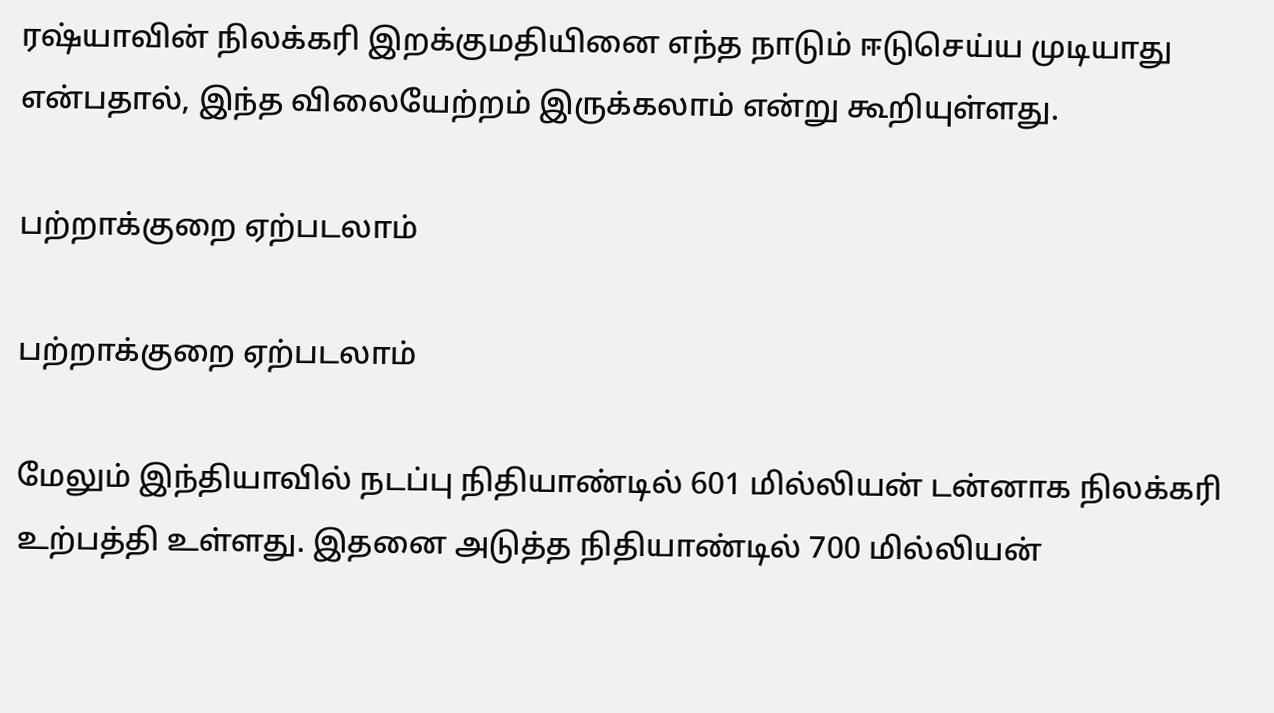ரஷ்யாவின் நிலக்கரி இறக்குமதியினை எந்த நாடும் ஈடுசெய்ய முடியாது என்பதால், இந்த விலையேற்றம் இருக்கலாம் என்று கூறியுள்ளது.

பற்றாக்குறை ஏற்படலாம்

பற்றாக்குறை ஏற்படலாம்

மேலும் இந்தியாவில் நடப்பு நிதியாண்டில் 601 மில்லியன் டன்னாக நிலக்கரி உற்பத்தி உள்ளது. இதனை அடுத்த நிதியாண்டில் 700 மில்லியன்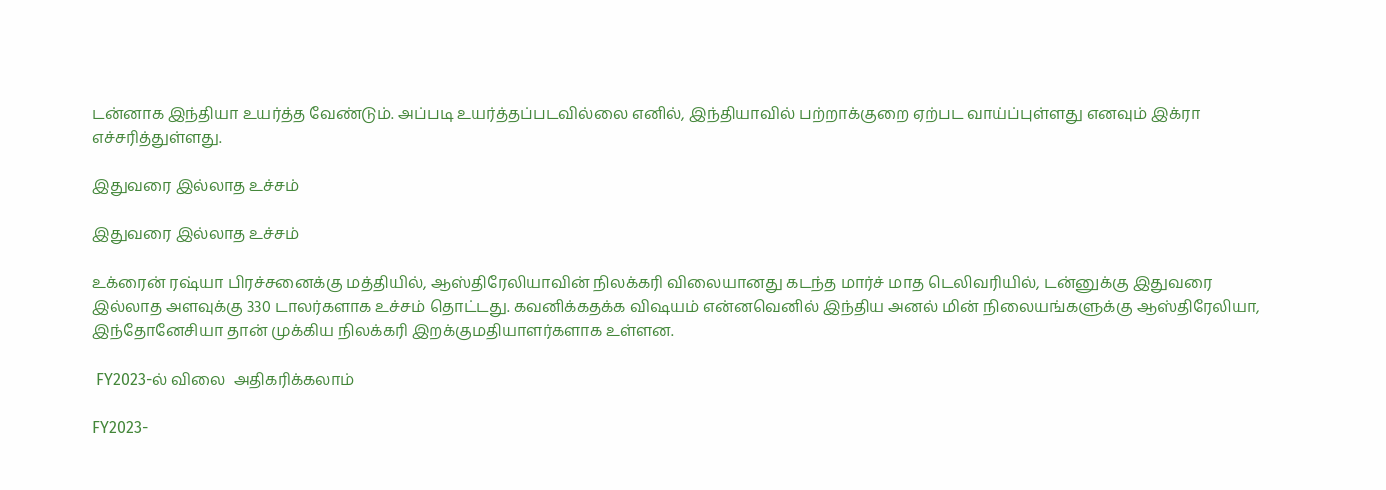டன்னாக இந்தியா உயர்த்த வேண்டும். அப்படி உயர்த்தப்படவில்லை எனில், இந்தியாவில் பற்றாக்குறை ஏற்பட வாய்ப்புள்ளது எனவும் இக்ரா எச்சரித்துள்ளது.

இதுவரை இல்லாத உச்சம்

இதுவரை இல்லாத உச்சம்

உக்ரைன் ரஷ்யா பிரச்சனைக்கு மத்தியில், ஆஸ்திரேலியாவின் நிலக்கரி விலையானது கடந்த மார்ச் மாத டெலிவரியில், டன்னுக்கு இதுவரை இல்லாத அளவுக்கு 330 டாலர்களாக உச்சம் தொட்டது. கவனிக்கதக்க விஷயம் என்னவெனில் இந்திய அனல் மின் நிலையங்களுக்கு ஆஸ்திரேலியா, இந்தோனேசியா தான் முக்கிய நிலக்கரி இறக்குமதியாளர்களாக உள்ளன.

 FY2023-ல் விலை  அதிகரிக்கலாம்

FY2023-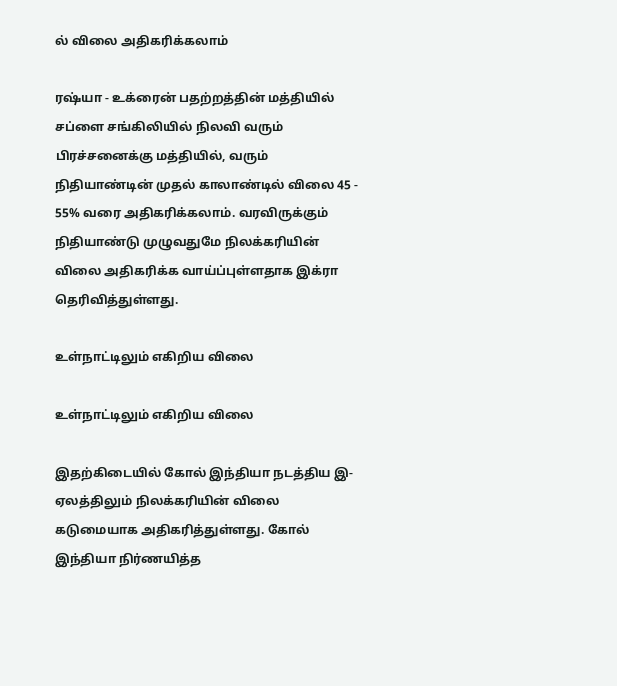ல் விலை அதிகரிக்கலாம்

ரஷ்யா - உக்ரைன் பதற்றத்தின் மத்தியில் சப்ளை சங்கிலியில் நிலவி வரும் பிரச்சனைக்கு மத்தியில், வரும் நிதியாண்டின் முதல் காலாண்டில் விலை 45 - 55% வரை அதிகரிக்கலாம். வரவிருக்கும் நிதியாண்டு முழுவதுமே நிலக்கரியின் விலை அதிகரிக்க வாய்ப்புள்ளதாக இக்ரா தெரிவித்துள்ளது.

உள்நாட்டிலும் எகிறிய விலை

உள்நாட்டிலும் எகிறிய விலை

இதற்கிடையில் கோல் இந்தியா நடத்திய இ- ஏலத்திலும் நிலக்கரியின் விலை கடுமையாக அதிகரித்துள்ளது. கோல் இந்தியா நிர்ணயித்த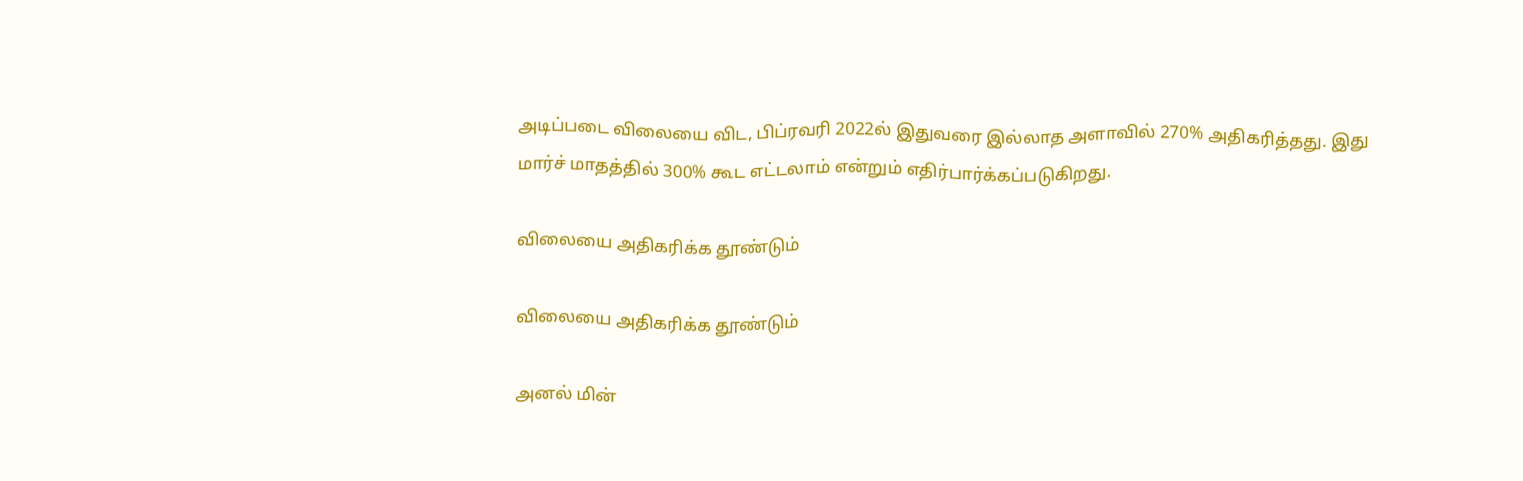அடிப்படை விலையை விட, பிப்ரவரி 2022ல் இதுவரை இல்லாத அளாவில் 270% அதிகரித்தது. இது மார்ச் மாதத்தில் 300% கூட எட்டலாம் என்றும் எதிர்பார்க்கப்படுகிறது.

விலையை அதிகரிக்க தூண்டும்

விலையை அதிகரிக்க தூண்டும்

அனல் மின்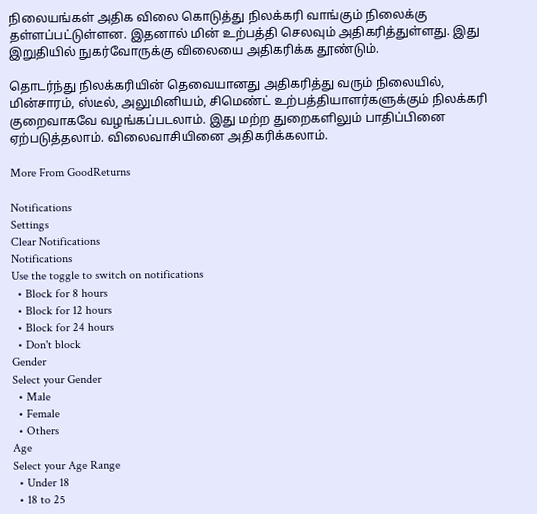நிலையங்கள் அதிக விலை கொடுத்து நிலக்கரி வாங்கும் நிலைக்கு தள்ளப்பட்டுள்ளன. இதனால் மின் உற்பத்தி செலவும் அதிகரித்துள்ளது. இது இறுதியில் நுகர்வோருக்கு விலையை அதிகரிக்க தூண்டும்.

தொடர்ந்து நிலக்கரியின் தெவையானது அதிகரித்து வரும் நிலையில், மின்சாரம், ஸ்டீல், அலுமினியம், சிமெண்ட் உற்பத்தியாளர்களுக்கும் நிலக்கரி குறைவாகவே வழங்கப்படலாம். இது மற்ற துறைகளிலும் பாதிப்பினை ஏற்படுத்தலாம். விலைவாசியினை அதிகரிக்கலாம்.

More From GoodReturns

Notifications
Settings
Clear Notifications
Notifications
Use the toggle to switch on notifications
  • Block for 8 hours
  • Block for 12 hours
  • Block for 24 hours
  • Don't block
Gender
Select your Gender
  • Male
  • Female
  • Others
Age
Select your Age Range
  • Under 18
  • 18 to 25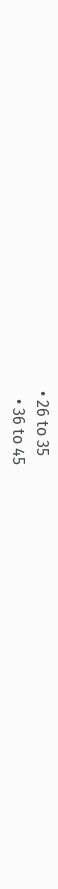• 26 to 35
  • 36 to 45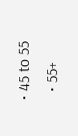• 45 to 55
  • 55+